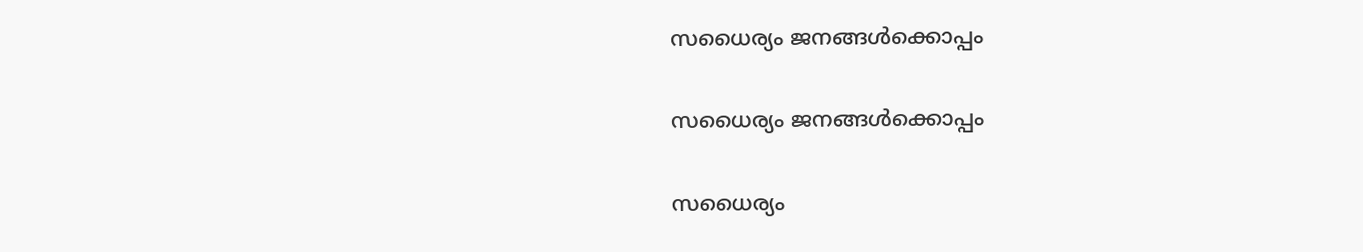സധൈര്യം ജനങ്ങൾക്കൊപ്പം

സധൈര്യം ജനങ്ങൾക്കൊപ്പം

സധൈര്യം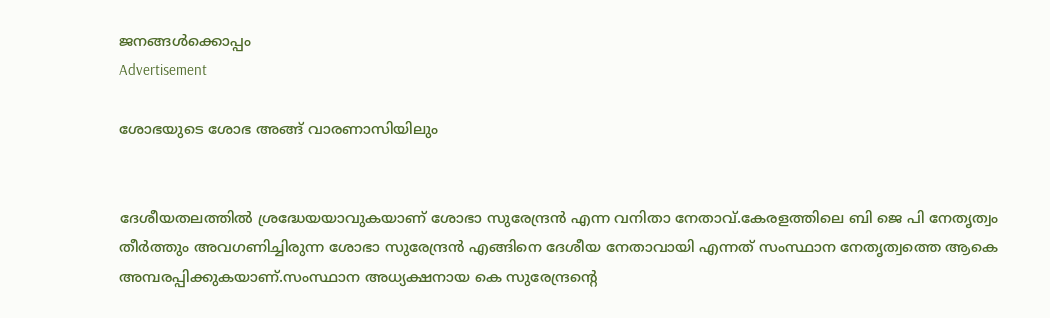ജനങ്ങൾക്കൊപ്പം
Advertisement

ശോഭയുടെ ശോഭ അങ്ങ് വാരണാസിയിലും


ദേശീയതലത്തില്‍ ശ്രദ്ധേയയാവുകയാണ് ശോഭാ സുരേന്ദ്രന്‍ എന്ന വനിതാ നേതാവ്.കേരളത്തിലെ ബി ജെ പി നേതൃത്വം തീര്‍ത്തും അവഗണിച്ചിരുന്ന ശോഭാ സുരേന്ദ്രന്‍ എങ്ങിനെ ദേശീയ നേതാവായി എന്നത് സംസ്ഥാന നേതൃത്വത്തെ ആകെ അമ്പരപ്പിക്കുകയാണ്.സംസ്ഥാന അധ്യക്ഷനായ കെ സുരേന്ദ്രന്റെ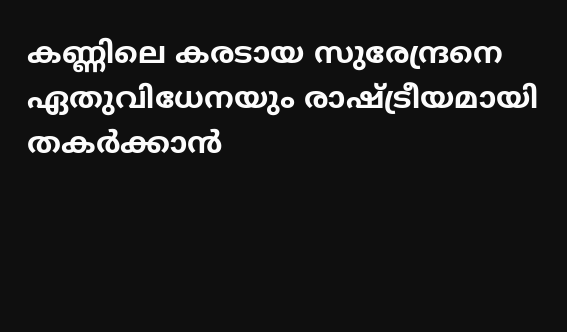കണ്ണിലെ കരടായ സുരേന്ദ്രനെ ഏതുവിധേനയും രാഷ്ട്രീയമായി തകര്‍ക്കാന്‍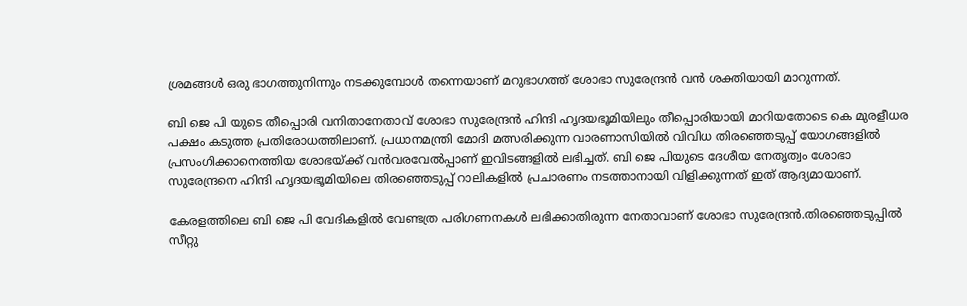ശ്രമങ്ങള്‍ ഒരു ഭാഗത്തുനിന്നും നടക്കുമ്പോള്‍ തന്നെയാണ് മറുഭാഗത്ത് ശോഭാ സുരേന്ദ്രന്‍ വന്‍ ശക്തിയായി മാറുന്നത്.

ബി ജെ പി യുടെ തീപ്പൊരി വനിതാനേതാവ് ശോഭാ സുരേന്ദ്രന്‍ ഹിന്ദി ഹൃദയഭൂമിയിലും തീപ്പൊരിയായി മാറിയതോടെ കെ മുരളീധര പക്ഷം കടുത്ത പ്രതിരോധത്തിലാണ്. പ്രധാനമന്ത്രി മോദി മത്സരിക്കുന്ന വാരണാസിയില്‍ വിവിധ തിരഞ്ഞെടുപ്പ് യോഗങ്ങളില്‍ പ്രസംഗിക്കാനെത്തിയ ശോഭയ്ക്ക് വന്‍വരവേല്‍പ്പാണ് ഇവിടങ്ങളില്‍ ലഭിച്ചത്. ബി ജെ പിയുടെ ദേശീയ നേതൃത്വം ശോഭാ സുരേന്ദ്രനെ ഹിന്ദി ഹൃദയഭൂമിയിലെ തിരഞ്ഞെടുപ്പ് റാലികളില്‍ പ്രചാരണം നടത്താനായി വിളിക്കുന്നത് ഇത് ആദ്യമായാണ്.

കേരളത്തിലെ ബി ജെ പി വേദികളില്‍ വേണ്ടത്ര പരിഗണനകള്‍ ലഭിക്കാതിരുന്ന നേതാവാണ് ശോഭാ സുരേന്ദ്രന്‍.തിരഞ്ഞെടുപ്പില്‍ സീറ്റു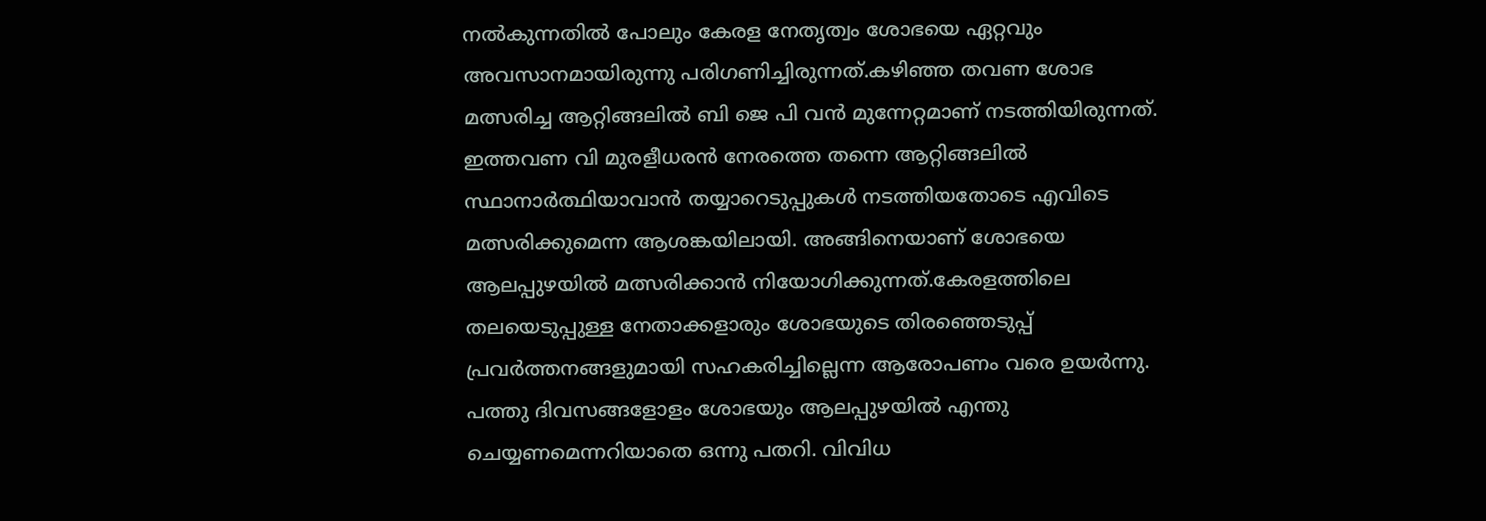നല്‍കുന്നതില്‍ പോലും കേരള നേതൃത്വം ശോഭയെ ഏറ്റവും അവസാനമായിരുന്നു പരിഗണിച്ചിരുന്നത്.കഴിഞ്ഞ തവണ ശോഭ മത്സരിച്ച ആറ്റിങ്ങലില്‍ ബി ജെ പി വന്‍ മുന്നേറ്റമാണ് നടത്തിയിരുന്നത്. ഇത്തവണ വി മുരളീധരന്‍ നേരത്തെ തന്നെ ആറ്റിങ്ങലില്‍ സ്ഥാനാര്‍ത്ഥിയാവാന്‍ തയ്യാറെടുപ്പുകള്‍ നടത്തിയതോടെ എവിടെ മത്സരിക്കുമെന്ന ആശങ്കയിലായി. അങ്ങിനെയാണ് ശോഭയെ ആലപ്പുഴയില്‍ മത്സരിക്കാന്‍ നിയോഗിക്കുന്നത്.കേരളത്തിലെ തലയെടുപ്പുള്ള നേതാക്കളാരും ശോഭയുടെ തിരഞ്ഞെടുപ്പ് പ്രവര്‍ത്തനങ്ങളുമായി സഹകരിച്ചില്ലെന്ന ആരോപണം വരെ ഉയര്‍ന്നു. പത്തു ദിവസങ്ങളോളം ശോഭയും ആലപ്പുഴയില്‍ എന്തു ചെയ്യണമെന്നറിയാതെ ഒന്നു പതറി. വിവിധ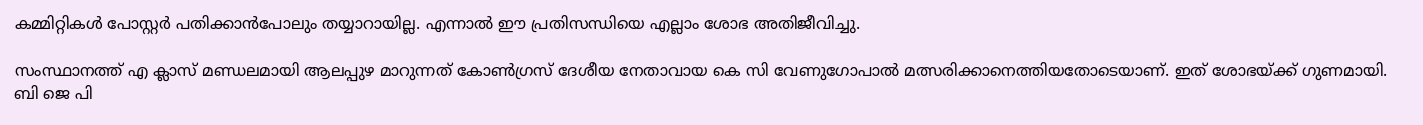കമ്മിറ്റികള്‍ പോസ്റ്റര്‍ പതിക്കാന്‍പോലും തയ്യാറായില്ല. എന്നാല്‍ ഈ പ്രതിസന്ധിയെ എല്ലാം ശോഭ അതിജീവിച്ചു.

സംസ്ഥാനത്ത് എ ക്ലാസ് മണ്ഡലമായി ആലപ്പുഴ മാറുന്നത് കോണ്‍ഗ്രസ് ദേശീയ നേതാവായ കെ സി വേണുഗോപാല്‍ മത്സരിക്കാനെത്തിയതോടെയാണ്. ഇത് ശോഭയ്ക്ക് ഗുണമായി. ബി ജെ പി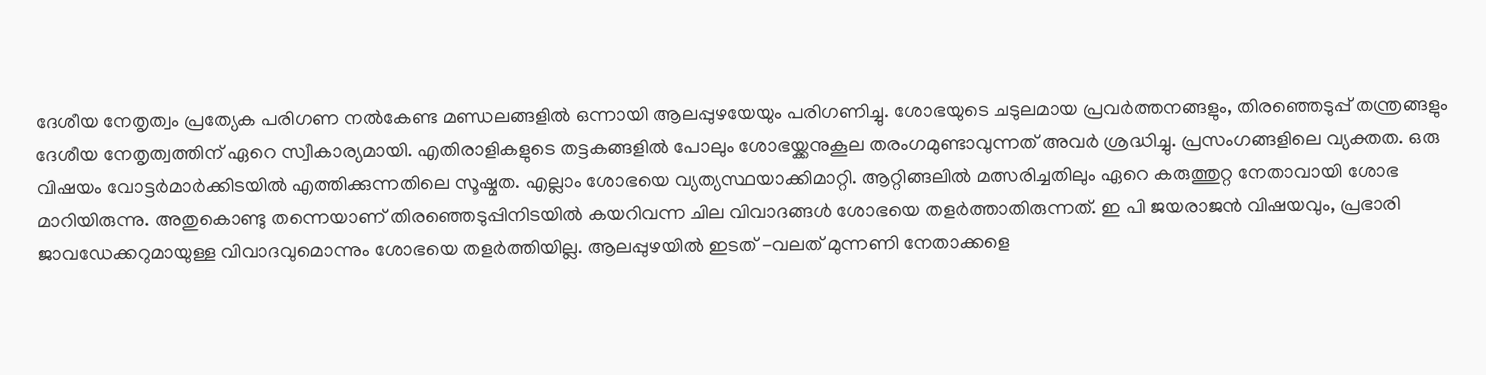ദേശീയ നേതൃത്വം പ്രത്യേക പരിഗണ നല്‍കേണ്ട മണ്ഡലങ്ങളില്‍ ഒന്നായി ആലപ്പുഴയേയും പരിഗണിച്ചു. ശോഭയുടെ ചടുലമായ പ്രവര്‍ത്തനങ്ങളും, തിരഞ്ഞെടുപ്പ് തന്ത്രങ്ങളും ദേശീയ നേതൃത്വത്തിന് ഏറെ സ്വീകാര്യമായി. എതിരാളികളുടെ തട്ടകങ്ങളില്‍ പോലും ശോഭയ്ക്കനുകൂല തരംഗമുണ്ടാവുന്നത് അവര്‍ ശ്രദ്ധിച്ചു. പ്രസംഗങ്ങളിലെ വ്യക്തത. ഒരു വിഷയം വോട്ടര്‍മാര്‍ക്കിടയില്‍ എത്തിക്കുന്നതിലെ സൂഷ്മത. എല്ലാം ശോഭയെ വ്യത്യസ്ഥയാക്കിമാറ്റി. ആറ്റിങ്ങലില്‍ മത്സരിച്ചതിലും ഏറെ കരുത്തുറ്റ നേതാവായി ശോഭ മാറിയിരുന്നു. അതുകൊണ്ടു തന്നെയാണ് തിരഞ്ഞെടുപ്പിനിടയില്‍ കയറിവന്ന ചില വിവാദങ്ങള്‍ ശോഭയെ തളര്‍ത്താതിരുന്നത്. ഇ പി ജയരാജന്‍ വിഷയവും, പ്രഭാരി ജാവഡേക്കറുമായുള്ള വിവാദവുമൊന്നും ശോഭയെ തളര്‍ത്തിയില്ല. ആലപ്പുഴയില്‍ ഇടത് -വലത് മുന്നണി നേതാക്കളെ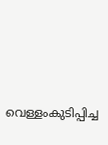വെള്ളംകുടിപ്പിച്ച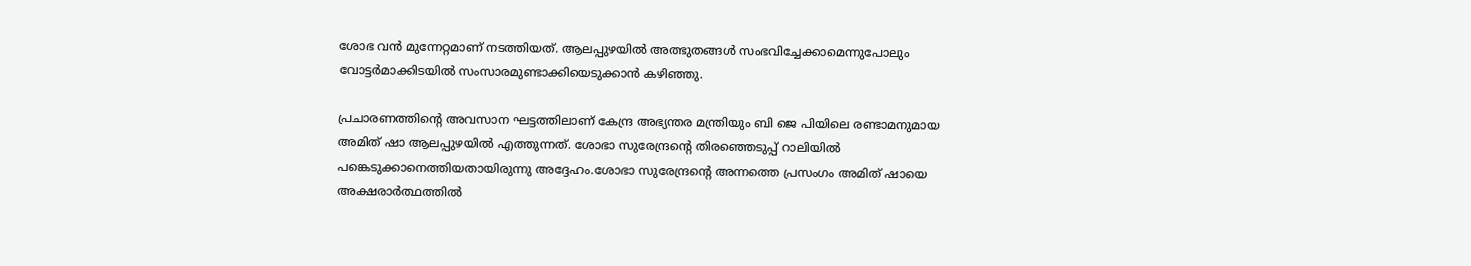ശോഭ വന്‍ മുന്നേറ്റമാണ് നടത്തിയത്. ആലപ്പുഴയില്‍ അത്ഭുതങ്ങള്‍ സംഭവിച്ചേക്കാമെന്നുപോലും വോട്ടര്‍മാക്കിടയില്‍ സംസാരമുണ്ടാക്കിയെടുക്കാന്‍ കഴിഞ്ഞു.

പ്രചാരണത്തിന്റെ അവസാന ഘട്ടത്തിലാണ് കേന്ദ്ര അഭ്യന്തര മന്ത്രിയും ബി ജെ പിയിലെ രണ്ടാമനുമായ അമിത് ഷാ ആലപ്പുഴയില്‍ എത്തുന്നത്. ശോഭാ സുരേന്ദ്രന്റെ തിരഞ്ഞെടുപ്പ് റാലിയില്‍ പങ്കെടുക്കാനെത്തിയതായിരുന്നു അദ്ദേഹം.ശോഭാ സുരേന്ദ്രന്റെ അന്നത്തെ പ്രസംഗം അമിത് ഷായെ അക്ഷരാര്‍ത്ഥത്തില്‍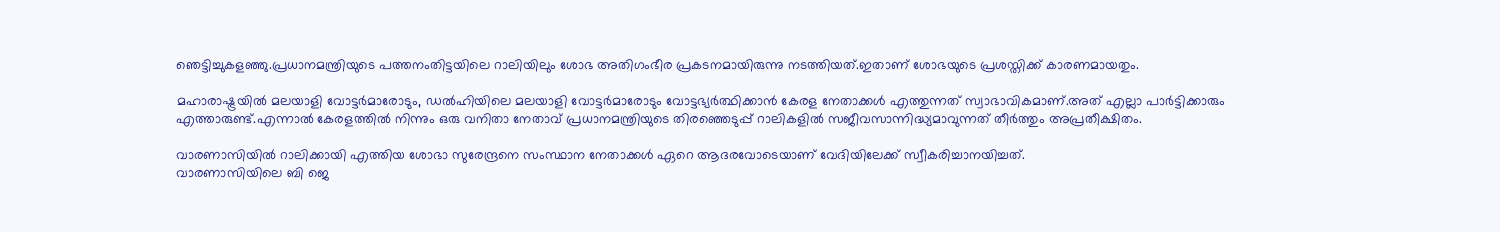ഞെട്ടിച്ചുകളഞ്ഞു.പ്രധാനമന്ത്രിയുടെ പത്തനംതിട്ടയിലെ റാലിയിലും ശോഭ അതിഗംഭീര പ്രകടനമായിരുന്നു നടത്തിയത്.ഇതാണ് ശോഭയുടെ പ്രശസ്തിക്ക് കാരണമായതും.

മഹാരാഷ്ട്രയില്‍ മലയാളി വോട്ടര്‍മാരോടും, ഡല്‍ഹിയിലെ മലയാളി വോട്ടര്‍മാരോടും വോട്ടഭ്യര്‍ത്ഥിക്കാന്‍ കേരള നേതാക്കള്‍ എത്തുന്നത് സ്വാഭാവികമാണ്.അത് എല്ലാ പാര്‍ട്ടിക്കാരും എത്താരുണ്ട്.എന്നാല്‍ കേരളത്തില്‍ നിന്നും ഒരു വനിതാ നേതാവ് പ്രധാനമന്ത്രിയുടെ തിരഞ്ഞെടുപ്പ് റാലികളില്‍ സജീവസാന്നിദ്ധ്യമാവുന്നത് തീര്‍ത്തും അപ്രതീക്ഷിതം.

വാരണാസിയില്‍ റാലിക്കായി എത്തിയ ശോഭാ സുരേന്ദ്രനെ സംസ്ഥാന നേതാക്കള്‍ ഏറെ ആദരവോടെയാണ് വേദിയിലേക്ക് സ്വീകരിച്ചാനയിച്ചത്.
വാരണാസിയിലെ ബി ജെ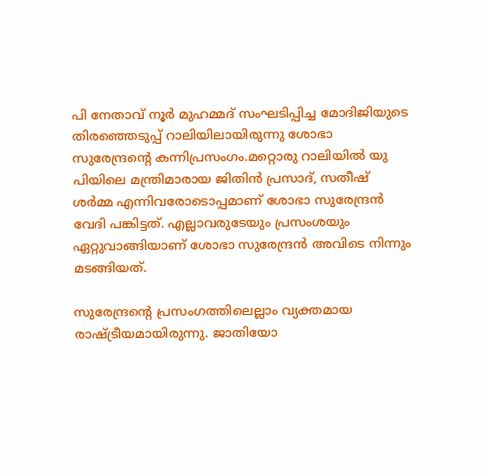പി നേതാവ് നൂര്‍ മുഹമ്മദ് സംഘടിപ്പിച്ച മോദിജിയുടെ തിരഞ്ഞെടുപ്പ് റാലിയിലായിരുന്നു ശോഭാ സുരേന്ദ്രന്റെ കന്നിപ്രസംഗം.മറ്റൊരു റാലിയില്‍ യു പിയിലെ മന്ത്രിമാരായ ജിതിന്‍ പ്രസാദ്, സതീഷ് ശര്‍മ്മ എന്നിവരോടൊപ്പമാണ് ശോഭാ സുരേന്ദ്രന്‍ വേദി പങ്കിട്ടത്. എല്ലാവരുടേയും പ്രസംശയും ഏറ്റുവാങ്ങിയാണ് ശോഭാ സുരേന്ദ്രന്‍ അവിടെ നിന്നും മടങ്ങിയത്.

സുരേന്ദ്രന്റെ പ്രസംഗത്തിലെല്ലാം വ്യക്തമായ രാഷ്ട്രീയമായിരുന്നു. ജാതിയോ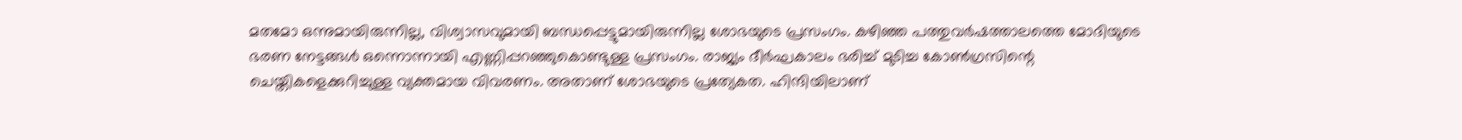മതമോ ഒന്നുമായിരുന്നില്ല, വിശ്വാസവുമായി ബന്ധപ്പെട്ടുമായിരുന്നില്ല ശോഭയുടെ പ്രസംഗം. കഴിഞ്ഞ പത്തുവര്‍ഷത്താലത്തെ മോദിയുടെ ഭരണ നേട്ടങ്ങള്‍ ഒന്നൊന്നായി എണ്ണിപ്പറഞ്ഞുകൊണ്ടുള്ള പ്രസംഗം. രാജ്യം ദീര്‍ഘകാലം ഭരിച്ച് മുടിച്ച കോണ്‍ഗ്രസിന്റെ ചെയ്തികളെക്കുറിച്ചുള്ള വ്യക്തമായ വിവരണം. അതാണ് ശോഭയുടെ പ്രത്യേകത. ഹിന്ദിയിലാണ്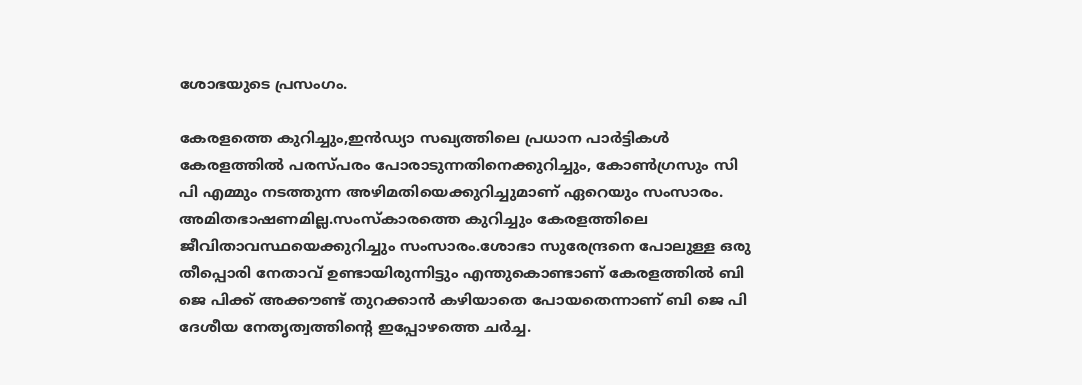ശോഭയുടെ പ്രസംഗം.

കേരളത്തെ കുറിച്ചും,ഇന്‍ഡ്യാ സഖ്യത്തിലെ പ്രധാന പാര്‍ട്ടികള്‍ കേരളത്തില്‍ പരസ്പരം പോരാടുന്നതിനെക്കുറിച്ചും, കോണ്‍ഗ്രസും സി പി എമ്മും നടത്തുന്ന അഴിമതിയെക്കുറിച്ചുമാണ് ഏറെയും സംസാരം. അമിതഭാഷണമില്ല.സംസ്‌കാരത്തെ കുറിച്ചും കേരളത്തിലെ ജീവിതാവസ്ഥയെക്കുറിച്ചും സംസാരം.ശോഭാ സുരേന്ദ്രനെ പോലുള്ള ഒരു തീപ്പൊരി നേതാവ് ഉണ്ടായിരുന്നിട്ടും എന്തുകൊണ്ടാണ് കേരളത്തില്‍ ബി ജെ പിക്ക് അക്കൗണ്ട് തുറക്കാന്‍ കഴിയാതെ പോയതെന്നാണ് ബി ജെ പി ദേശീയ നേതൃത്വത്തിന്റെ ഇപ്പോഴത്തെ ചര്‍ച്ച.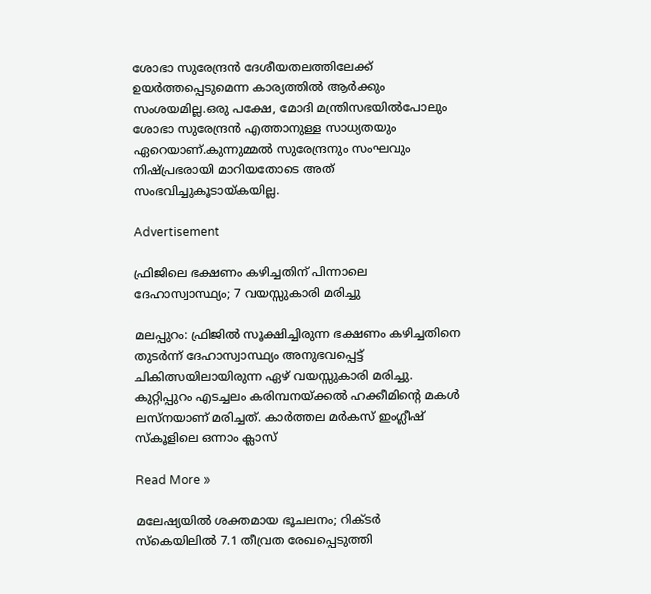ശോഭാ സുരേന്ദ്രന്‍ ദേശീയതലത്തിലേക്ക് ഉയര്‍ത്തപ്പെടുമെന്ന കാര്യത്തില്‍ ആര്‍ക്കും സംശയമില്ല.ഒരു പക്ഷേ, മോദി മന്ത്രിസഭയില്‍പോലും ശോഭാ സുരേന്ദ്രന്‍ എത്താനുള്ള സാധ്യതയും ഏറെയാണ്.കുന്നുമ്മല്‍ സുരേന്ദ്രനും സംഘവും നിഷ്പ്രഭരായി മാറിയതോടെ അത് സംഭവിച്ചുകൂടായ്കയില്ല.

Advertisement

ഫ്രിജിലെ ഭക്ഷണം കഴിച്ചതിന് പിന്നാലെ ദേഹാസ്വാസ്ഥ്യം; 7 വയസ്സുകാരി മരിച്ചു

മലപ്പുറം: ഫ്രിജിൽ സൂക്ഷിച്ചിരുന്ന ഭക്ഷണം കഴിച്ചതിനെ തുടർന്ന് ദേഹാസ്വാസ്ഥ്യം അനുഭവപ്പെട്ട് ചികിത്സയിലായിരുന്ന ഏഴ് വയസ്സുകാരി മരിച്ചു. കുറ്റിപ്പുറം എടച്ചലം കരിമ്പനയ്ക്കൽ ഹക്കീമിന്റെ മകൾ ലസ്നയാണ് മരിച്ചത്. കാർത്തല മർകസ് ഇംഗ്ലീഷ് സ്‌കൂളിലെ ഒന്നാം ക്ലാസ്

Read More »

മലേഷ്യയിൽ ശക്തമായ ഭൂചലനം; റിക്ടർ സ്കെയിലിൽ 7.1 തീവ്രത രേഖപ്പെടുത്തി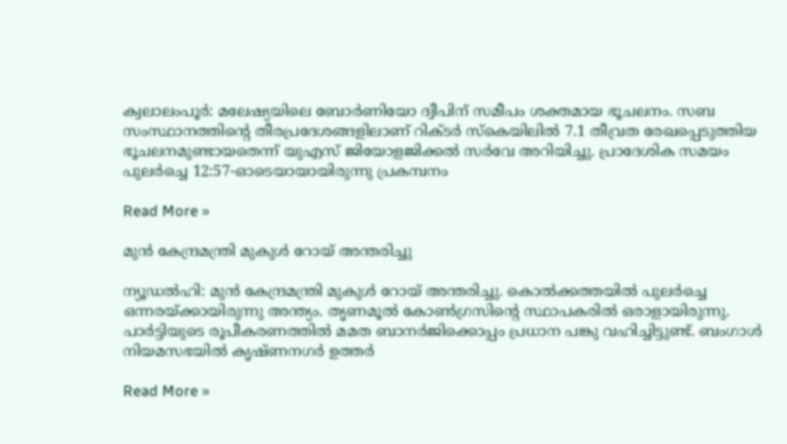ക്വലാലംപൂർ: മലേഷ്യയിലെ ബോർണിയോ ദ്വീപിന് സമീപം ശക്തമായ ഭൂചലനം. സബ സംസ്ഥാനത്തിന്റെ തീരപ്രദേശങ്ങളിലാണ് റിക്ടർ സ്കെയിലിൽ 7.1 തീവ്രത രേഖപ്പെടുത്തിയ ഭൂചലനമുണ്ടായതെന്ന് യുഎസ് ജിയോളജിക്കൽ സർവേ അറിയിച്ചു. പ്രാദേശിക സമയം പുലർച്ചെ 12:57-ഓടെയായായിരുന്നു പ്രകമ്പനം

Read More »

മുൻ കേന്ദ്രമന്ത്രി മുകുൾ റോയ് അന്തരിച്ചു

ന്യൂഡൽഹി: മുൻ കേന്ദ്രമന്ത്രി മുകുൾ റോയ് അന്തരിച്ചു. കൊൽക്കത്തയിൽ പുലർച്ചെ ഒന്നരയ്ക്കായിരുന്നു അന്ത്യം. തൃണമൂൽ കോൺഗ്രസിന്റെ സ്ഥാപകരിൽ ഒരാളായിരുന്നു. പാർട്ടിയുടെ രൂപീകരണത്തിൽ മമത ബാനർജിക്കൊപ്പം പ്രധാന പങ്കു വഹിച്ചിട്ടുണ്ട്. ബംഗാൾ നിയമസഭയിൽ കൃഷ്ണനഗർ ഉത്തർ

Read More »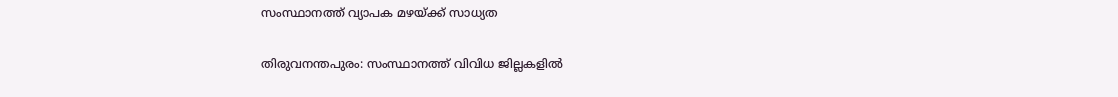സംസ്ഥാനത്ത് വ്യാപക മഴയ്ക്ക് സാധ്യത

തിരുവനന്തപുരം: സംസ്ഥാനത്ത് വിവിധ ജില്ലകളിൽ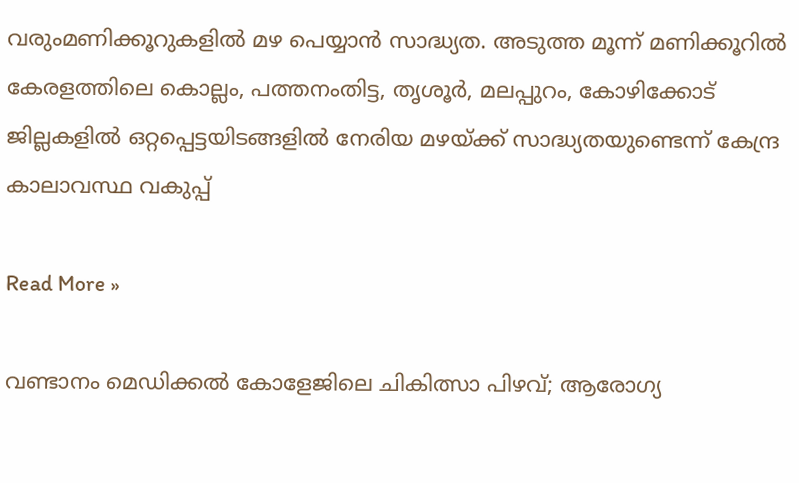വരുംമണിക്കൂറുകളിൽ മഴ പെയ്യാൻ സാദ്ധ്യത. അടുത്ത മൂന്ന് മണിക്കൂറിൽ കേരളത്തിലെ കൊല്ലം, പത്തനംതിട്ട, തൃശൂർ, മലപ്പുറം, കോഴിക്കോട് ജില്ലകളിൽ ഒറ്റപ്പെട്ടയിടങ്ങളിൽ നേരിയ മഴയ്ക്ക് സാദ്ധ്യതയുണ്ടെന്ന് കേന്ദ്ര കാലാവസ്ഥ വകുപ്പ്

Read More »

വണ്ടാനം മെഡിക്കൽ കോളേജിലെ ചികിത്സാ പിഴവ്; ആരോഗ്യ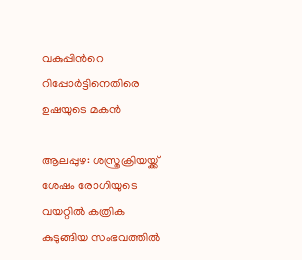വകുപ്പിന്‍റെ റിപ്പോർട്ടിനെതിരെ ഉഷയുടെ മകൻ

ആലപ്പുഴ: ശസ്ത്രക്രിയയ്ക്ക് ശേഷം രോഗിയുടെ വയറ്റിൽ കത്രിക കുടുങ്ങിയ സംഭവത്തിൽ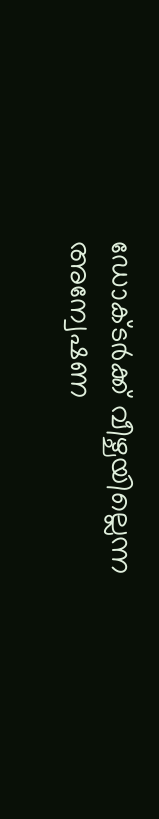ഡോക്ടർക്ക് വീഴ്ചയില്ലെന്ന അന്വേഷണ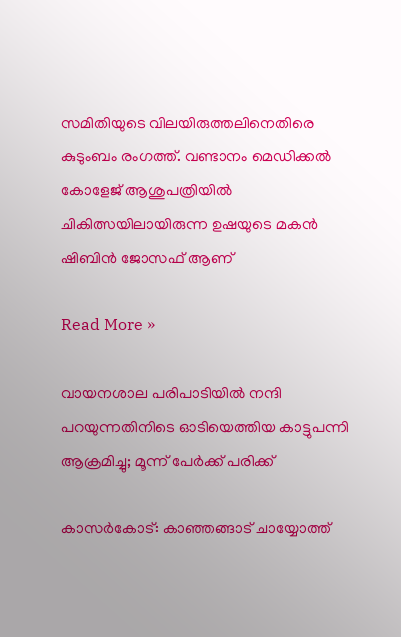സമിതിയുടെ വിലയിരുത്തലിനെതിരെ കുടുംബം രംഗത്ത്. വണ്ടാനം മെഡിക്കൽ കോളേജ് ആശുപത്രിയിൽ ചികിത്സയിലായിരുന്ന ഉഷയുടെ മകൻ ഷിബിൻ ജോസഫ് ആണ്

Read More »

വായനശാല പരിപാടിയിൽ നന്ദി പറയുന്നതിനിടെ ഓടിയെത്തിയ കാട്ടുപന്നി ആക്രമിച്ചു; മൂന്ന് പേർക്ക് പരിക്ക്

കാസർകോട്: കാഞ്ഞങ്ങാട് ചായ്യോത്ത്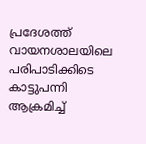പ്രദേശത്ത് വായനശാലയിലെ പരിപാടിക്കിടെ കാട്ടുപന്നി ആക്രമിച്ച്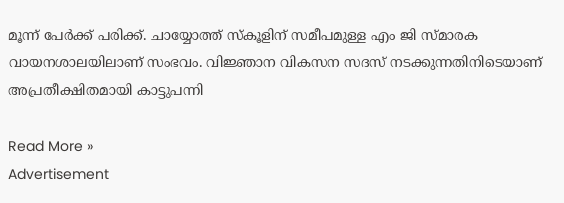മൂന്ന് പേർക്ക് പരിക്ക്. ചായ്യോത്ത് സ്കൂളിന് സമീപമുള്ള എം ജി സ്മാരക വായനശാലയിലാണ് സംഭവം. വിജ്ഞാന വികസന സദസ് നടക്കുന്നതിനിടെയാണ് അപ്രതീക്ഷിതമായി കാട്ടുപന്നി

Read More »
Advertisement